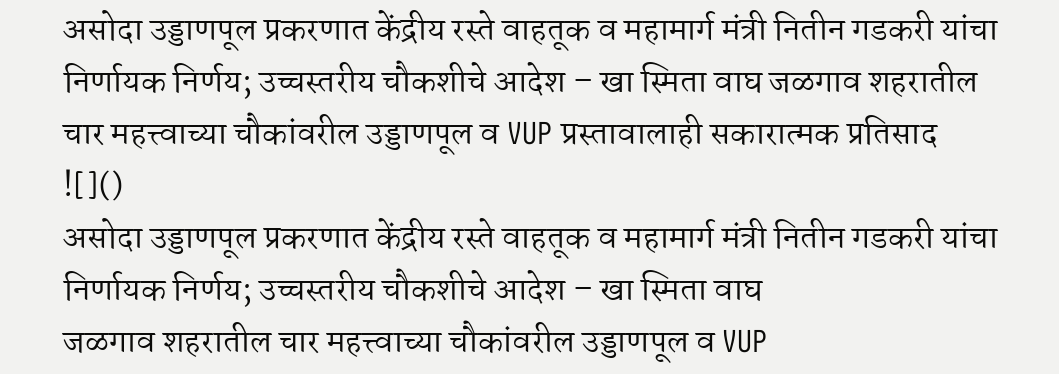असोदा उड्डाणपूल प्रकरणात केंद्रीय रस्ते वाहतूक व महामार्ग मंत्री नितीन गडकरी यांचा निर्णायक निर्णय; उच्चस्तरीय चौकशीचे आदेश – खा स्मिता वाघ जळगाव शहरातील चार महत्त्वाच्या चौकांवरील उड्डाणपूल व VUP प्रस्तावालाही सकारात्मक प्रतिसाद
![]()
असोदा उड्डाणपूल प्रकरणात केंद्रीय रस्ते वाहतूक व महामार्ग मंत्री नितीन गडकरी यांचा निर्णायक निर्णय; उच्चस्तरीय चौकशीचे आदेश – खा स्मिता वाघ
जळगाव शहरातील चार महत्त्वाच्या चौकांवरील उड्डाणपूल व VUP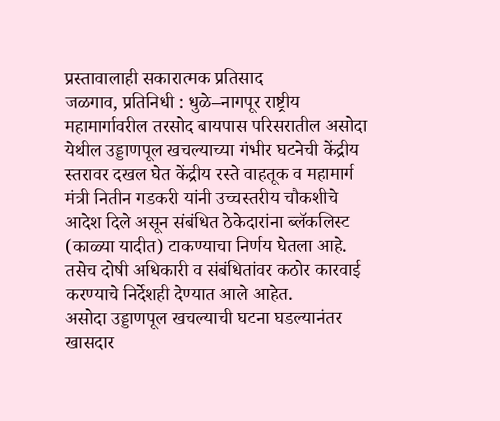प्रस्तावालाही सकारात्मक प्रतिसाद
जळगाव, प्रतिनिधी : धुळे–नागपूर राष्ट्रीय महामार्गावरील तरसोद बायपास परिसरातील असोदा येथील उड्डाणपूल खचल्याच्या गंभीर घटनेची केंद्रीय स्तरावर दखल घेत केंद्रीय रस्ते वाहतूक व महामार्ग मंत्री नितीन गडकरी यांनी उच्चस्तरीय चौकशीचे आदेश दिले असून संबंधित ठेकेदारांना ब्लॅकलिस्ट (काळ्या यादीत) टाकण्याचा निर्णय घेतला आहे. तसेच दोषी अधिकारी व संबंधितांवर कठोर कारवाई करण्याचे निर्देशही देण्यात आले आहेत.
असोदा उड्डाणपूल खचल्याची घटना घडल्यानंतर खासदार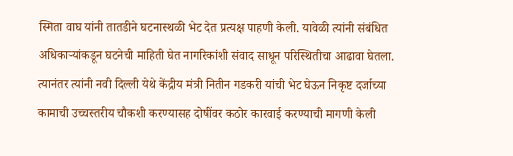स्मिता वाघ यांनी तातडीने घटनास्थळी भेट देत प्रत्यक्ष पाहणी केली. यावेळी त्यांनी संबंधित अधिकाऱ्यांकडून घटनेची माहिती घेत नागरिकांशी संवाद साधून परिस्थितीचा आढावा घेतला. त्यानंतर त्यांनी नवी दिल्ली येथे केंद्रीय मंत्री नितीन गडकरी यांची भेट घेऊन निकृष्ट दर्जाच्या कामाची उच्चस्तरीय चौकशी करण्यासह दोषींवर कठोर कारवाई करण्याची मागणी केली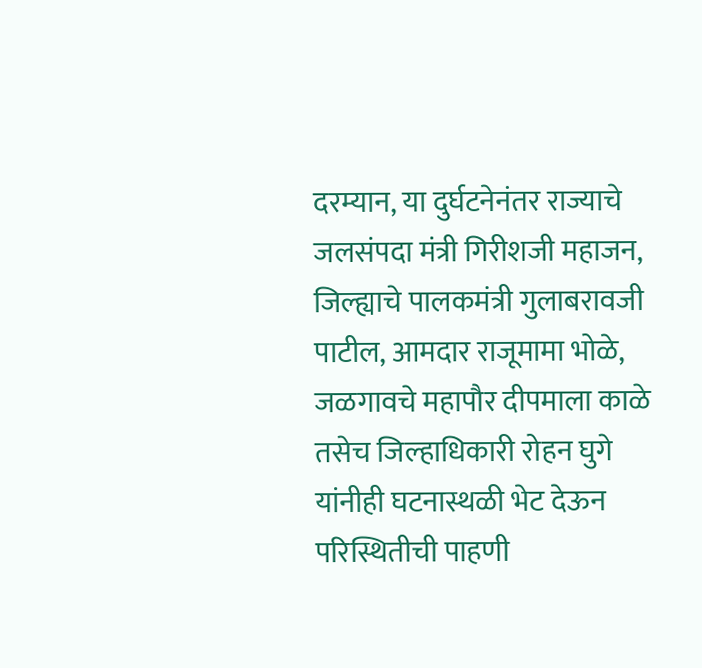दरम्यान, या दुर्घटनेनंतर राज्याचे जलसंपदा मंत्री गिरीशजी महाजन, जिल्ह्याचे पालकमंत्री गुलाबरावजी पाटील, आमदार राजूमामा भोळे, जळगावचे महापौर दीपमाला काळे तसेच जिल्हाधिकारी रोहन घुगे यांनीही घटनास्थळी भेट देऊन परिस्थितीची पाहणी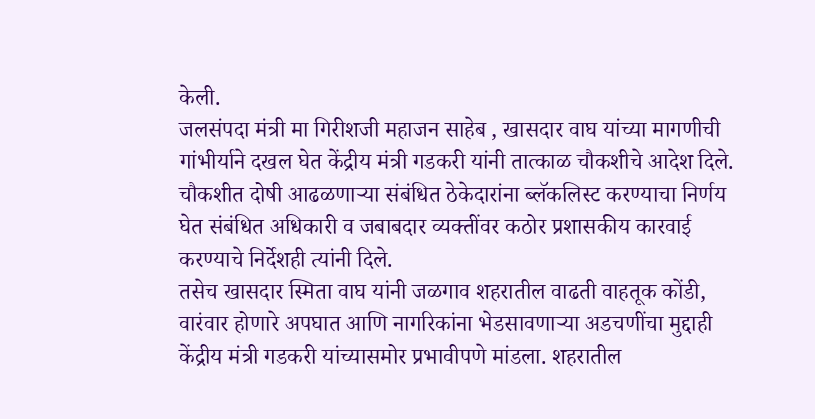केली.
जलसंपदा मंत्री मा गिरीशजी महाजन साहेब , खासदार वाघ यांच्या मागणीची गांभीर्याने दखल घेत केंद्रीय मंत्री गडकरी यांनी तात्काळ चौकशीचे आदेश दिले. चौकशीत दोषी आढळणाऱ्या संबंधित ठेकेदारांना ब्लॅकलिस्ट करण्याचा निर्णय घेत संबंधित अधिकारी व जबाबदार व्यक्तींवर कठोर प्रशासकीय कारवाई करण्याचे निर्देशही त्यांनी दिले.
तसेच खासदार स्मिता वाघ यांनी जळगाव शहरातील वाढती वाहतूक कोंडी, वारंवार होणारे अपघात आणि नागरिकांना भेडसावणाऱ्या अडचणींचा मुद्दाही केंद्रीय मंत्री गडकरी यांच्यासमोर प्रभावीपणे मांडला. शहरातील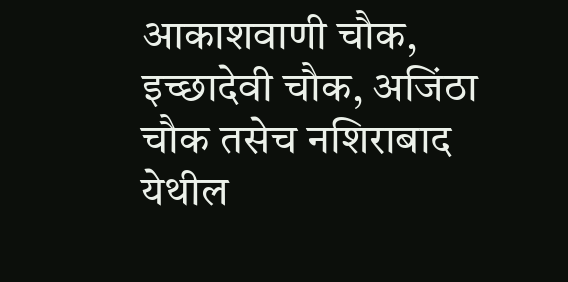आकाशवाणी चौक, इच्छादेवी चौक, अजिंठा चौक तसेच नशिराबाद येथील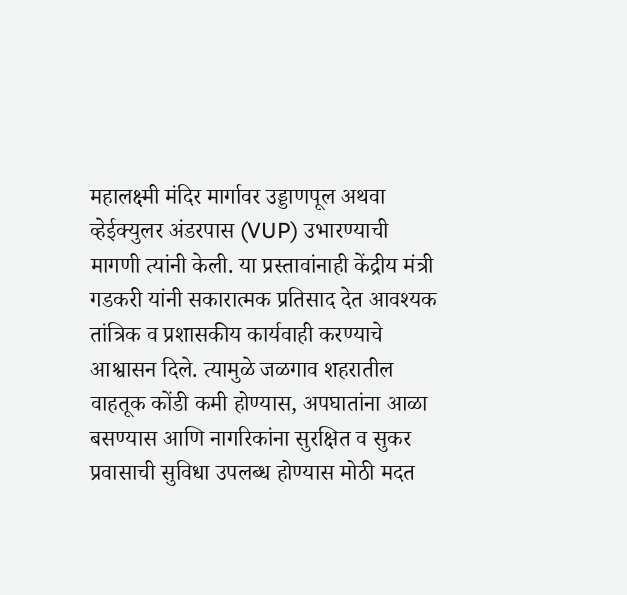महालक्ष्मी मंदिर मार्गावर उड्डाणपूल अथवा व्हेईक्युलर अंडरपास (VUP) उभारण्याची मागणी त्यांनी केली. या प्रस्तावांनाही केंद्रीय मंत्री गडकरी यांनी सकारात्मक प्रतिसाद देत आवश्यक तांत्रिक व प्रशासकीय कार्यवाही करण्याचे आश्वासन दिले. त्यामुळे जळगाव शहरातील वाहतूक कोंडी कमी होण्यास, अपघातांना आळा बसण्यास आणि नागरिकांना सुरक्षित व सुकर प्रवासाची सुविधा उपलब्ध होण्यास मोठी मदत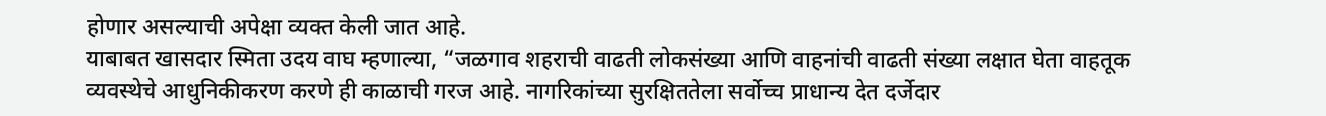होणार असल्याची अपेक्षा व्यक्त केली जात आहे.
याबाबत खासदार स्मिता उदय वाघ म्हणाल्या, “जळगाव शहराची वाढती लोकसंख्या आणि वाहनांची वाढती संख्या लक्षात घेता वाहतूक व्यवस्थेचे आधुनिकीकरण करणे ही काळाची गरज आहे. नागरिकांच्या सुरक्षिततेला सर्वोच्च प्राधान्य देत दर्जेदार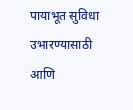पायाभूत सुविधा उभारण्यासाठी आणि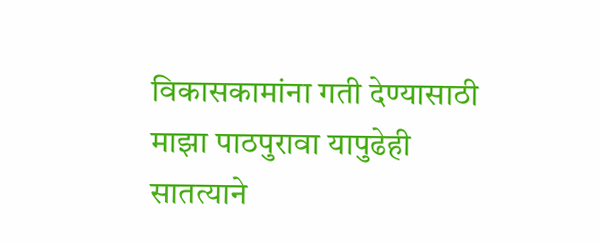विकासकामांना गती देण्यासाठी माझा पाठपुरावा यापुढेही सातत्याने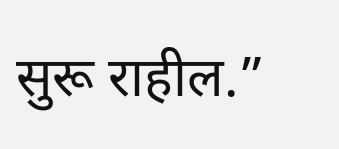सुरू राहील.”